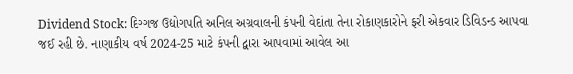Dividend Stock: દિગ્ગજ ઉદ્યોગપતિ અનિલ અગ્રવાલની કંપની વેદાંતા તેના રોકાણકારોને ફરી એકવાર ડિવિડન્ડ આપવા જઈ રહી છે. નાણાકીય વર્ષ 2024-25 માટે કંપની દ્વારા આપવામાં આવેલ આ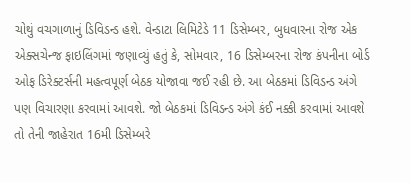ચોથું વચગાળાનું ડિવિડન્ડ હશે. વેન્ડાટા લિમિટેડે 11 ડિસેમ્બર, બુધવારના રોજ એક એક્સચેન્જ ફાઇલિંગમાં જણાવ્યું હતું કે, સોમવાર, 16 ડિસેમ્બરના રોજ કંપનીના બોર્ડ ઓફ ડિરેક્ટર્સની મહત્વપૂર્ણ બેઠક યોજાવા જઈ રહી છે. આ બેઠકમાં ડિવિડન્ડ અંગે પણ વિચારણા કરવામાં આવશે. જો બેઠકમાં ડિવિડન્ડ અંગે કંઈ નક્કી કરવામાં આવશે તો તેની જાહેરાત 16મી ડિસેમ્બરે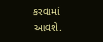કરવામાં આવશે.